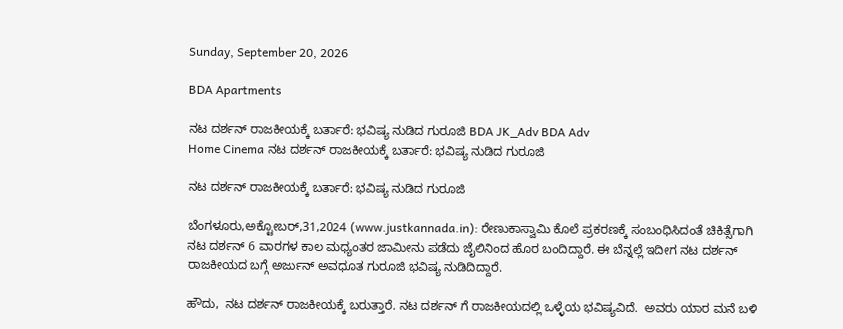Sunday, September 20, 2026

BDA Apartments

ನಟ ದರ್ಶನ್ ರಾಜಕೀಯಕ್ಕೆ ಬರ್ತಾರೆ: ಭವಿಷ್ಯ ನುಡಿದ ಗುರೂಜಿ BDA JK_Adv BDA Adv
Home Cinema ನಟ ದರ್ಶನ್ ರಾಜಕೀಯಕ್ಕೆ ಬರ್ತಾರೆ: ಭವಿಷ್ಯ ನುಡಿದ ಗುರೂಜಿ

ನಟ ದರ್ಶನ್ ರಾಜಕೀಯಕ್ಕೆ ಬರ್ತಾರೆ: ಭವಿಷ್ಯ ನುಡಿದ ಗುರೂಜಿ

ಬೆಂಗಳೂರು,ಅಕ್ಟೋಬರ್,31,2024 (www.justkannada.in): ರೇಣುಕಾಸ್ವಾಮಿ ಕೊಲೆ ಪ್ರಕರಣಕ್ಕೆ ಸಂಬಂಧಿಸಿದಂತೆ ಚಿಕಿತ್ಸೆಗಾಗಿ ನಟ ದರ್ಶನ್ 6 ವಾರಗಳ ಕಾಲ ಮಧ್ಯಂತರ ಜಾಮೀನು ಪಡೆದು ಜೈಲಿನಿಂದ ಹೊರ ಬಂದಿದ್ದಾರೆ. ಈ ಬೆನ್ನಲ್ಲೆ ಇದೀಗ ನಟ ದರ್ಶನ್ ರಾಜಕೀಯದ ಬಗ್ಗೆ ಅರ್ಜುನ್ ಅವಧೂತ ಗುರೂಜಿ ಭವಿಷ್ಯ ನುಡಿದಿದ್ದಾರೆ.

ಹೌದು,  ನಟ ದರ್ಶನ್ ರಾಜಕೀಯಕ್ಕೆ ಬರುತ್ತಾರೆ. ನಟ ದರ್ಶನ್ ಗೆ ರಾಜಕೀಯದಲ್ಲಿ ಒಳ್ಳೆಯ ಭವಿಷ್ಯವಿದೆ.  ಅವರು ಯಾರ ಮನೆ ಬಳಿ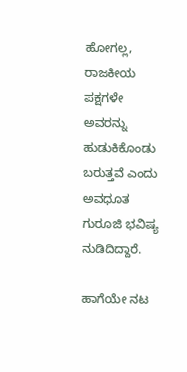ಹೋಗಲ್ಲ, ರಾಜಕೀಯ ಪಕ್ಷಗಳೇ ಅವರನ್ನು ಹುಡುಕಿಕೊಂಡು ಬರುತ್ತವೆ ಎಂದು  ಅವಧೂತ ಗುರೂಜಿ ಭವಿಷ್ಯ ನುಡಿದಿದ್ದಾರೆ.

ಹಾಗೆಯೇ ನಟ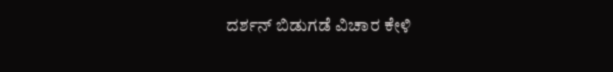ದರ್ಶನ್ ಬಿಡುಗಡೆ ವಿಚಾರ ಕೇಳಿ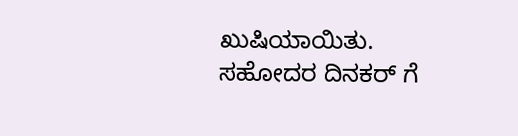ಖುಷಿಯಾಯಿತು. ಸಹೋದರ ದಿನಕರ್ ಗೆ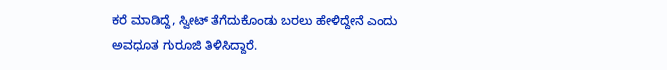ಕರೆ ಮಾಡಿದ್ದೆ, ಸ್ವೀಟ್ ತೆಗೆದುಕೊಂಡು ಬರಲು ಹೇಳಿದ್ದೇನೆ ಎಂದು ಅವಧೂತ ಗುರೂಜಿ ತಿಳಿಸಿದ್ದಾರೆ.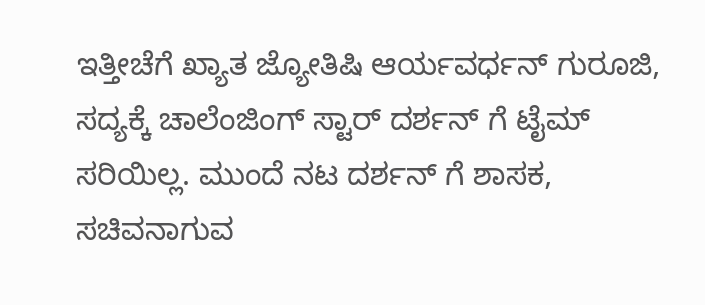ಇತ್ತೀಚೆಗೆ ಖ್ಯಾತ ಜ್ಯೋತಿಷಿ ಆರ್ಯವರ್ಧನ್ ಗುರೂಜಿ, ಸದ್ಯಕ್ಕೆ ಚಾಲೆಂಜಿಂಗ್ ಸ್ಟಾರ್ ದರ್ಶನ್ ಗೆ ಟೈಮ್ ಸರಿಯಿಲ್ಲ. ಮುಂದೆ ನಟ ದರ್ಶನ್ ಗೆ ಶಾಸಕ, ಸಚಿವನಾಗುವ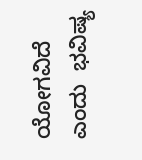ಯೋಗವಿದೆ ಎಂದು  ಭವಿಷ್ಯ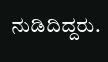ನುಡಿದಿದ್ದರು.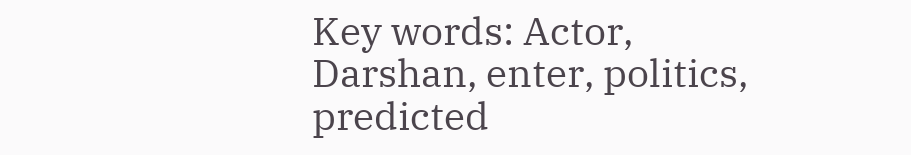Key words: Actor, Darshan, enter, politics, predicted